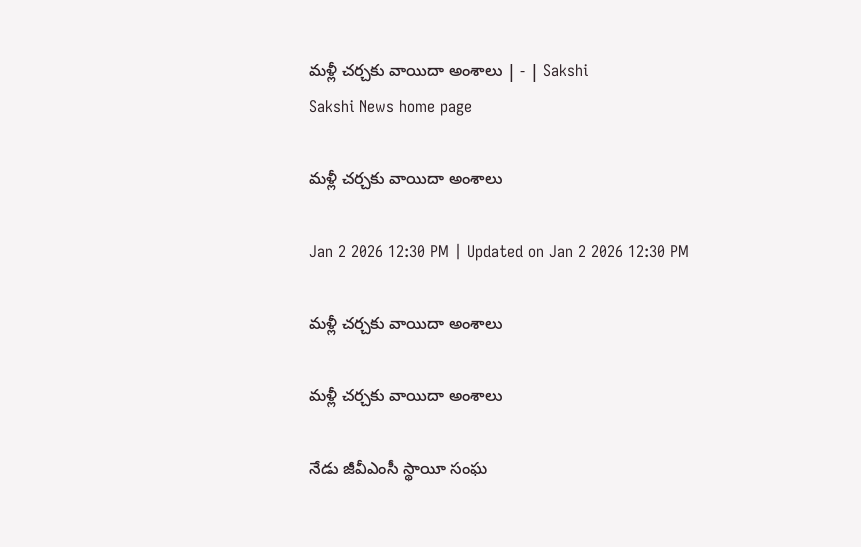మళ్లీ చర్చకు వాయిదా అంశాలు | - | Sakshi
Sakshi News home page

మళ్లీ చర్చకు వాయిదా అంశాలు

Jan 2 2026 12:30 PM | Updated on Jan 2 2026 12:30 PM

మళ్లీ చర్చకు వాయిదా అంశాలు

మళ్లీ చర్చకు వాయిదా అంశాలు

నేడు జీవీఎంసీ స్థాయీ సంఘ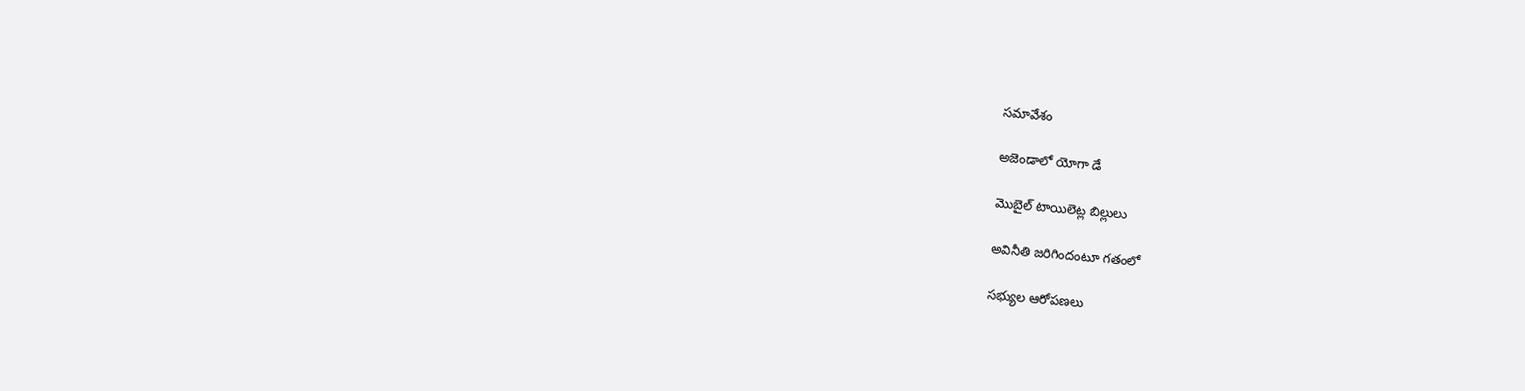సమావేశం

అజెండాలో యోగా డే

మొబైల్‌ టాయిలెట్ల బిల్లులు

అవినీతి జరిగిందంటూ గతంలో

సభ్యుల ఆరోపణలు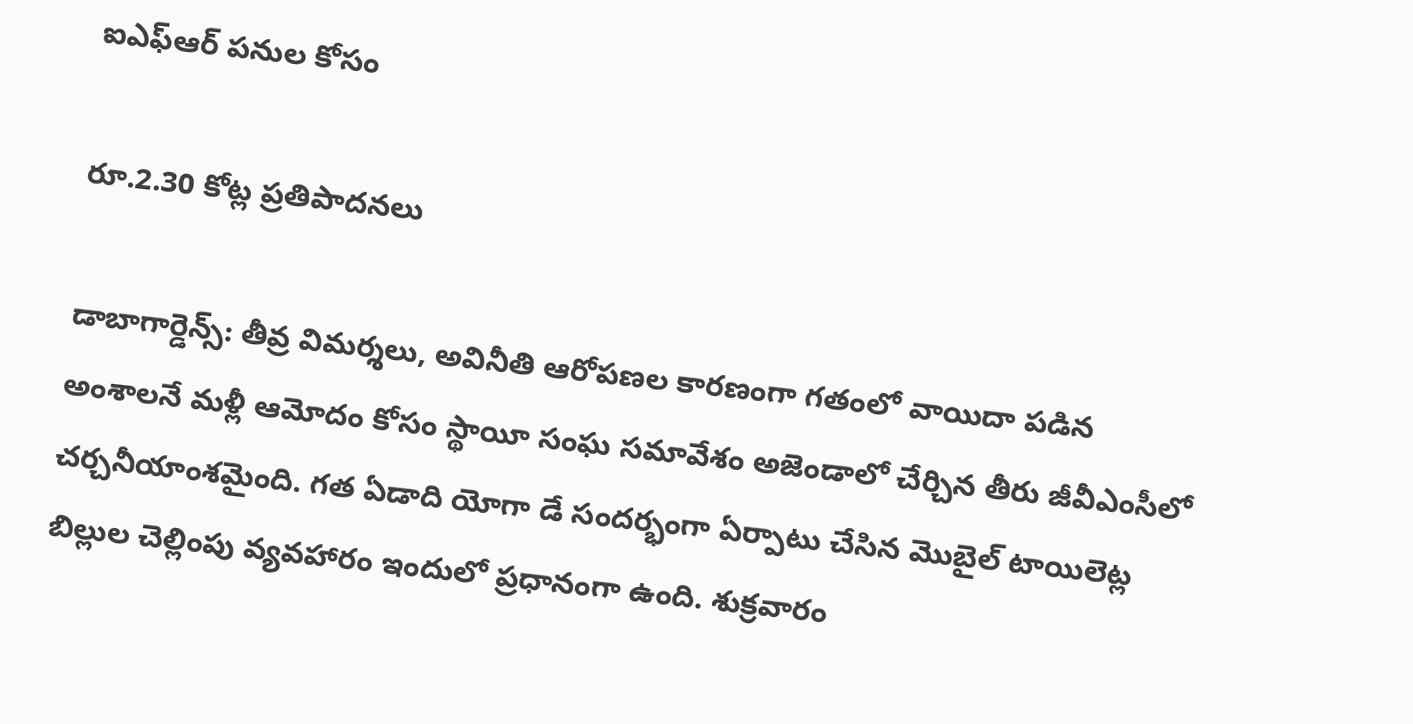ఐఎఫ్‌ఆర్‌ పనుల కోసం

రూ.2.30 కోట్ల ప్రతిపాదనలు

డాబాగార్డెన్స్‌: తీవ్ర విమర్శలు, అవినీతి ఆరోపణల కారణంగా గతంలో వాయిదా పడిన అంశాలనే మళ్లీ ఆమోదం కోసం స్థాయీ సంఘ సమావేశం అజెండాలో చేర్చిన తీరు జీవీఎంసీలో చర్చనీయాంశమైంది. గత ఏడాది యోగా డే సందర్భంగా ఏర్పాటు చేసిన మొబైల్‌ టాయిలెట్ల బిల్లుల చెల్లింపు వ్యవహారం ఇందులో ప్రధానంగా ఉంది. శుక్రవారం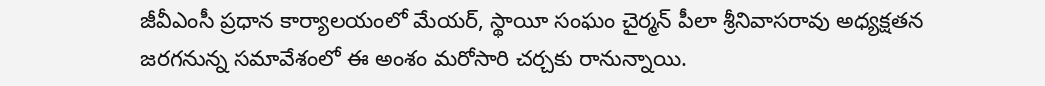జీవీఎంసీ ప్రధాన కార్యాలయంలో మేయర్‌, స్థాయీ సంఘం చైర్మన్‌ పీలా శ్రీనివాసరావు అధ్యక్షతన జరగనున్న సమావేశంలో ఈ అంశం మరోసారి చర్చకు రానున్నాయి.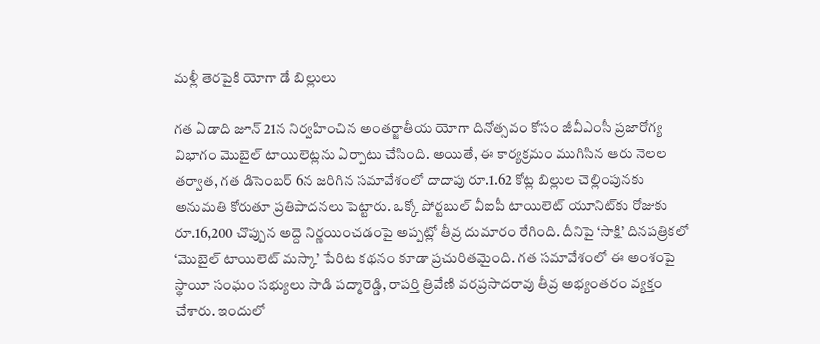మళ్లీ తెరపైకి యోగా డే బిల్లులు

గత ఏడాది జూన్‌ 21న నిర్వహించిన అంతర్జాతీయ యోగా దినోత్సవం కోసం జీవీఎంసీ ప్రజారోగ్య విభాగం మొబైల్‌ టాయిలెట్లను ఏర్పాటు చేసింది. అయితే, ఈ కార్యక్రమం ముగిసిన ఆరు నెలల తర్వాత, గత డిసెంబర్‌ 6న జరిగిన సమావేశంలో దాదాపు రూ.1.62 కోట్ల బిల్లుల చెల్లింపునకు అనుమతి కోరుతూ ప్రతిపాదనలు పెట్టారు. ఒక్కో పోర్టబుల్‌ వీఐపీ టాయిలెట్‌ యూనిట్‌కు రోజుకు రూ.16,200 చొప్పున అద్దె నిర్ణయించడంపై అప్పట్లో తీవ్ర దుమారం రేగింది. దీనిపై ‘సాక్షి’ దినపత్రికలో ‘మొబైల్‌ టాయిలెట్‌ మస్కా’ పేరిట కథనం కూడా ప్రచురితమైంది. గత సమావేశంలో ఈ అంశంపై స్థాయీ సంఘం సభ్యులు సాడి పద్మారెడ్డి, రాపర్తి త్రివేణి వరప్రసాదరావు తీవ్ర అభ్యంతరం వ్యక్తం చేశారు. ఇందులో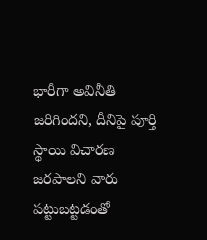భారీగా అవినీతి జరిగిందని, దీనిపై పూర్తి స్థాయి విచారణ జరపాలని వారు పట్టుబట్టడంతో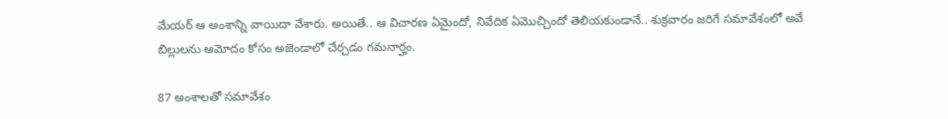మేయర్‌ ఆ అంశాన్ని వాయిదా వేశారు. అయితే.. ఆ విచారణ ఏమైందో, నివేదిక ఏమొచ్చిందో తెలియకుండానే.. శుక్రవారం జరిగే సమావేశంలో అవే బిల్లులను ఆమోదం కోసం అజెండాలో చేర్చడం గమనార్హం.

87 అంశాలతో సమావేశం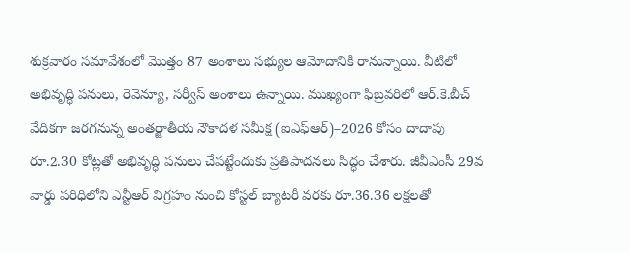శుక్రవారం సమావేశంలో మొత్తం 87 అంశాలు సభ్యుల ఆమోదానికి రానున్నాయి. వీటిలో అభివృద్ధి పనులు, రెవెన్యూ, సర్వీస్‌ అంశాలు ఉన్నాయి. ముఖ్యంగా ఫిబ్రవరిలో ఆర్‌.కె.బీచ్‌ వేదికగా జరగనున్న అంతర్జాతీయ నౌకాదళ సమీక్ష (ఐఎఫ్‌ఆర్‌)–2026 కోసం దాదాపు రూ.2.30 కోట్లతో అభివృద్ధి పనులు చేపట్టేందుకు ప్రతిపాదనలు సిద్ధం చేశారు. జీవీఎంసీ 29వ వార్డు పరిధిలోని ఎన్టీఆర్‌ విగ్రహం నుంచి కోస్టల్‌ బ్యాటరీ వరకు రూ.36.36 లక్షలతో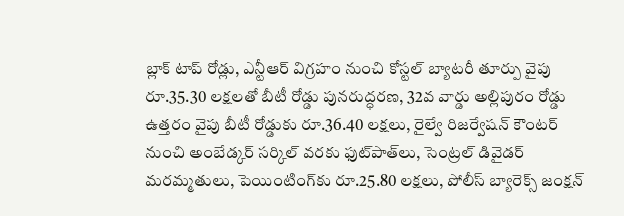బ్లాక్‌ టాప్‌ రోడ్లు, ఎన్టీఆర్‌ విగ్రహం నుంచి కోస్టల్‌ బ్యాటరీ తూర్పు వైపు రూ.35.30 లక్షలతో బీటీ రోడ్డు పునరుద్ధరణ, 32వ వార్డు అల్లిపురం రోడ్డు ఉత్తరం వైపు బీటీ రోడ్డుకు రూ.36.40 లక్షలు, రైల్వే రిజర్వేషన్‌ కౌంటర్‌ నుంచి అంబేడ్కర్‌ సర్కిల్‌ వరకు ఫుట్‌పాత్‌లు, సెంట్రల్‌ డివైడర్‌ మరమ్మతులు, పెయింటింగ్‌కు రూ.25.80 లక్షలు, పోలీస్‌ బ్యారెక్స్‌ జంక్షన్‌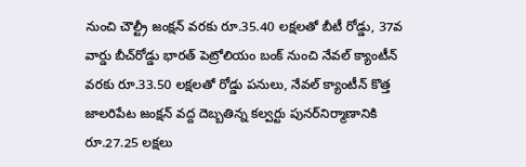నుంచి చౌల్ట్రీ జంక్షన్‌ వరకు రూ.35.40 లక్షలతో బీటీ రోడ్డు, 37వ వార్డు బీచ్‌రోడ్డు భారత్‌ పెట్రోలియం బంక్‌ నుంచి నేవల్‌ క్యాంటీన్‌ వరకు రూ.33.50 లక్షలతో రోడ్డు పనులు, నేవల్‌ క్యాంటీన్‌ కొత్త జాలరిపేట జంక్షన్‌ వద్ద దెబ్బతిన్న కల్వర్టు పునర్‌నిర్మాణానికి రూ.27.25 లక్షలు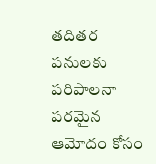తదితర పనులకు పరిపాలనా పరమైన ఆమోదం కోసం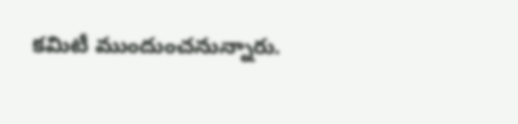కమిటీ ముందుంచనున్నారు.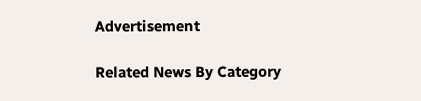Advertisement

Related News By Category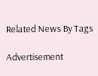Related News By Tags

Advertisement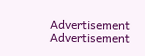Advertisement
Advertisement